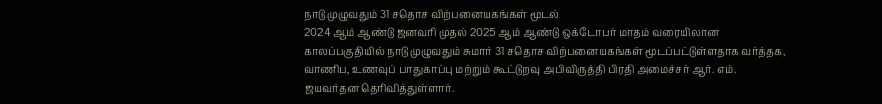நாடு முழுவதும் 31 சதொச விற்பனையகங்கள் மூடல்
2024 ஆம் ஆண்டு ஜனவரி முதல் 2025 ஆம் ஆண்டு ஒக்டோபர் மாதம் வரையிலான காலப்பகுதியில் நாடு முழுவதும் சுமார் 31 சதொச விற்பனையகங்கள் மூடப்பட்டுள்ளதாக வர்த்தக, வாணிப, உணவுப் பாதுகாப்பு மற்றும் கூட்டுறவு அபிவிருத்தி பிரதி அமைச்சர் ஆர். எம். ஜயவர்தன தெரிவித்துள்ளார்.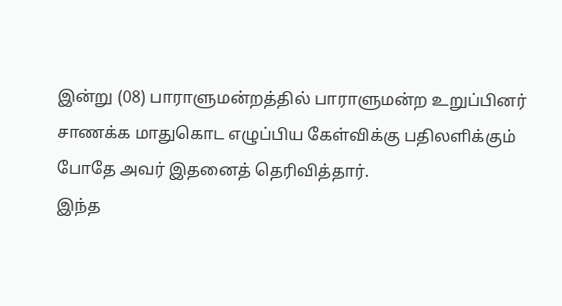இன்று (08) பாராளுமன்றத்தில் பாராளுமன்ற உறுப்பினர் சாணக்க மாதுகொட எழுப்பிய கேள்விக்கு பதிலளிக்கும் போதே அவர் இதனைத் தெரிவித்தார்.
இந்த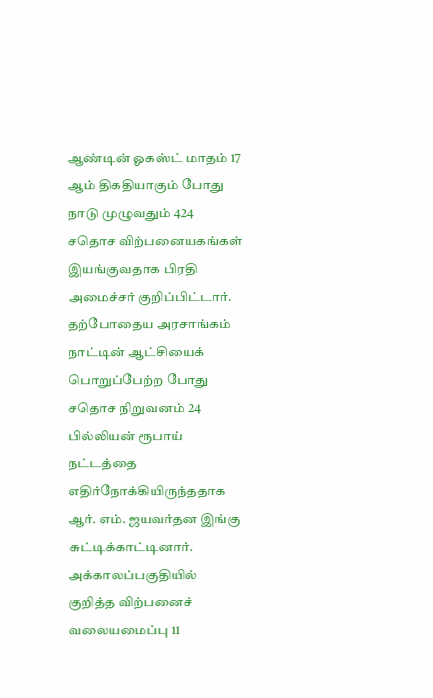ஆண்டின் ஓகஸ்ட் மாதம் 17 ஆம் திகதியாகும் போது நாடு முழுவதும் 424 சதொச விற்பனையகங்கள் இயங்குவதாக பிரதி அமைச்சர் குறிப்பிட்டார்.
தற்போதைய அரசாங்கம் நாட்டின் ஆட்சியைக் பொறுப்பேற்ற போது சதொச நிறுவனம் 24 பில்லியன் ரூபாய் நட்டத்தை எதிர்நோக்கியிருந்ததாக ஆர். எம். ஜயவர்தன இங்கு சுட்டிக்காட்டினார்.
அக்காலப்பகுதியில் குறித்த விற்பனைச் வலையமைப்பு 11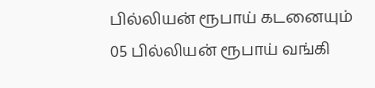பில்லியன் ரூபாய் கடனையும் 05 பில்லியன் ரூபாய் வங்கி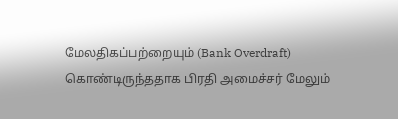மேலதிகப்பற்றையும் (Bank Overdraft) கொண்டிருந்ததாக பிரதி அமைச்சர் மேலும்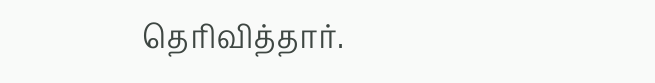தெரிவித்தார்.